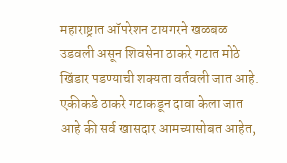महाराष्ट्रात ऑपरेशन टायगरने खळबळ उडवली असून शिवसेना ठाकरे गटात मोठे खिंडार पडण्याची शक्यता वर्तवली जात आहे. एकीकडे ठाकरे गटाकडून दावा केला जात आहे की सर्व खासदार आमच्यासोबत आहेत,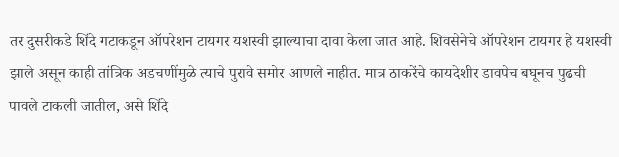तर दुसरीकडे शिंदे गटाकडून ऑपरेशन टायगर यशस्वी झाल्याचा दावा केला जात आहे. शिवसेनेचे ऑपरेशन टायगर हे यशस्वी झाले असून काही तांत्रिक अडचणींमुळे त्याचे पुरावे समोर आणले नाहीत. मात्र ठाकरेंचे कायदेशीर डावपेच बघूनच पुढची पावले टाकली जातील, असे शिंदे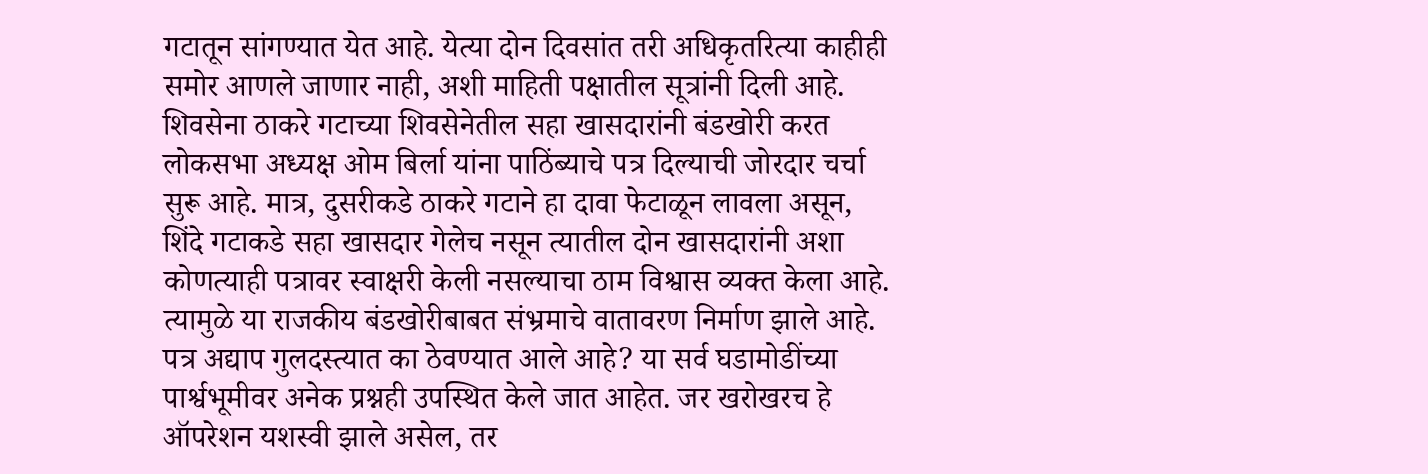गटातून सांगण्यात येत आहे. येत्या दोन दिवसांत तरी अधिकृतरित्या काहीही समोर आणले जाणार नाही, अशी माहिती पक्षातील सूत्रांनी दिली आहे. शिवसेना ठाकरे गटाच्या शिवसेनेतील सहा खासदारांनी बंडखोरी करत लोकसभा अध्यक्ष ओम बिर्ला यांना पाठिंब्याचे पत्र दिल्याची जोरदार चर्चा सुरू आहे. मात्र, दुसरीकडे ठाकरे गटाने हा दावा फेटाळून लावला असून, शिंदे गटाकडे सहा खासदार गेलेच नसून त्यातील दोन खासदारांनी अशा कोणत्याही पत्रावर स्वाक्षरी केली नसल्याचा ठाम विश्वास व्यक्त केला आहे. त्यामुळे या राजकीय बंडखोरीबाबत संभ्रमाचे वातावरण निर्माण झाले आहे. पत्र अद्याप गुलदस्त्यात का ठेवण्यात आले आहे? या सर्व घडामोडींच्या पार्श्वभूमीवर अनेक प्रश्नही उपस्थित केले जात आहेत. जर खरोखरच हे ऑपरेशन यशस्वी झाले असेल, तर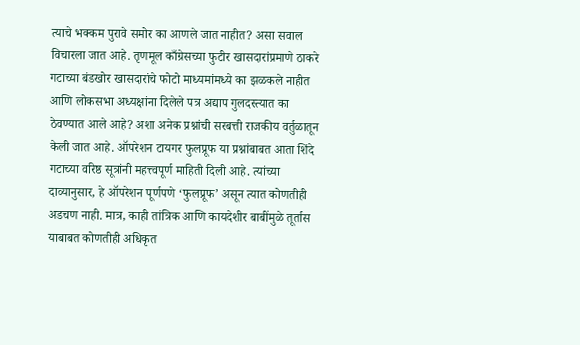त्याचे भक्कम पुरावे समोर का आणले जात नाहीत? असा सवाल विचारला जात आहे. तृणमूल काँग्रेसच्या फुटीर खासदारांप्रमाणे ठाकरे गटाच्या बंडखोर खासदारांचे फोटो माध्यमांमध्ये का झळकले नाहीत आणि लोकसभा अध्यक्षांना दिलेले पत्र अद्याप गुलदस्त्यात का ठेवण्यात आले आहे? अशा अनेक प्रश्नांची सरबत्ती राजकीय वर्तुळातून केली जात आहे. ऑपरेशन टायगर फुलप्रूफ या प्रश्नांबाबत आता शिंदे गटाच्या वरिष्ठ सूत्रांनी महत्त्वपूर्ण माहिती दिली आहे. त्यांच्या दाव्यानुसार, हे ऑपरेशन पूर्णपणे ‘फुलप्रूफ’ असून त्यात कोणतीही अडचण नाही. मात्र, काही तांत्रिक आणि कायदेशीर बाबींमुळे तूर्तास याबाबत कोणतीही अधिकृत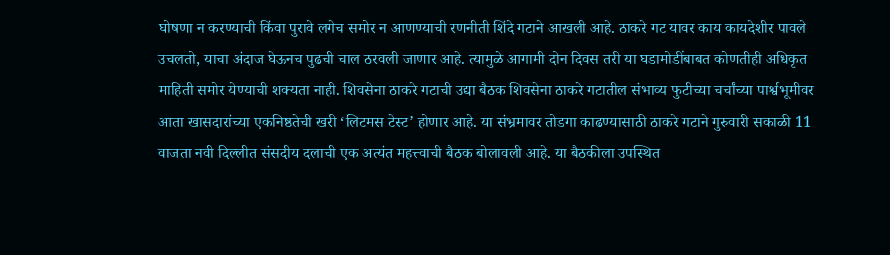घोषणा न करण्याची किंवा पुरावे लगेच समोर न आणण्याची रणनीती शिंदे गटाने आखली आहे. ठाकरे गट यावर काय कायदेशीर पावले उचलतो, याचा अंदाज घेऊनच पुढची चाल ठरवली जाणार आहे. त्यामुळे आगामी दोन दिवस तरी या घडामोडींबाबत कोणतीही अधिकृत माहिती समोर येण्याची शक्यता नाही. शिवसेना ठाकरे गटाची उद्या बैठक शिवसेना ठाकरे गटातील संभाव्य फुटीच्या चर्चांच्या पार्श्वभूमीवर आता खासदारांच्या एकनिष्ठतेची खरी ‘लिटमस टेस्ट’ होणार आहे. या संभ्रमावर तोडगा काढण्यासाठी ठाकरे गटाने गुरुवारी सकाळी 11 वाजता नवी दिल्लीत संसदीय दलाची एक अत्यंत महत्त्वाची बैठक बोलावली आहे. या बैठकीला उपस्थित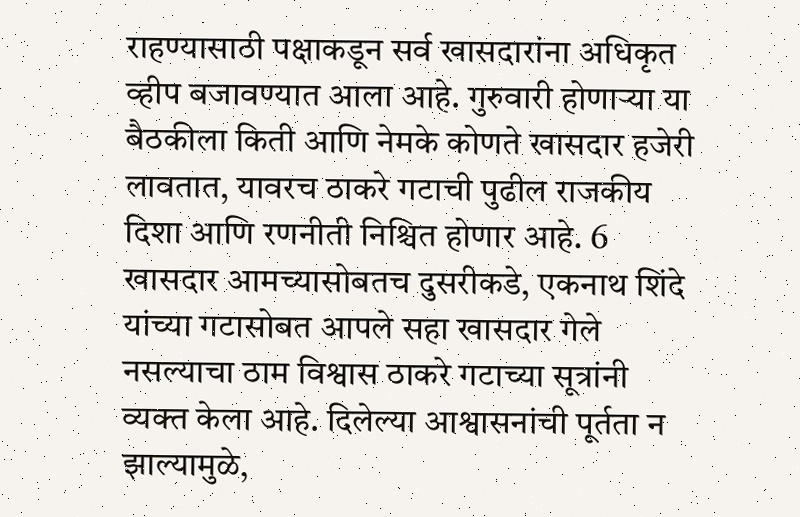राहण्यासाठी पक्षाकडून सर्व खासदारांना अधिकृत व्हीप बजावण्यात आला आहे. गुरुवारी होणाऱ्या या बैठकीला किती आणि नेमके कोणते खासदार हजेरी लावतात, यावरच ठाकरे गटाची पुढील राजकीय दिशा आणि रणनीती निश्चित होणार आहे. 6 खासदार आमच्यासोबतच दुसरीकडे, एकनाथ शिंदे यांच्या गटासोबत आपले सहा खासदार गेले नसल्याचा ठाम विश्वास ठाकरे गटाच्या सूत्रांनी व्यक्त केला आहे. दिलेल्या आश्वासनांची पूर्तता न झाल्यामुळे,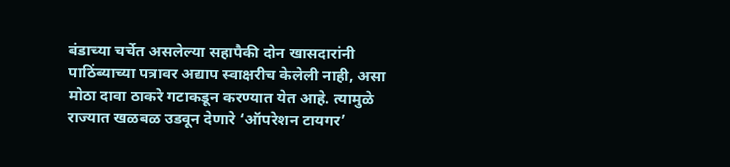बंडाच्या चर्चेत असलेल्या सहापैकी दोन खासदारांनी पाठिंब्याच्या पत्रावर अद्याप स्वाक्षरीच केलेली नाही, असा मोठा दावा ठाकरे गटाकडून करण्यात येत आहे. त्यामुळे राज्यात खळबळ उडवून देणारे ‘ऑपरेशन टायगर’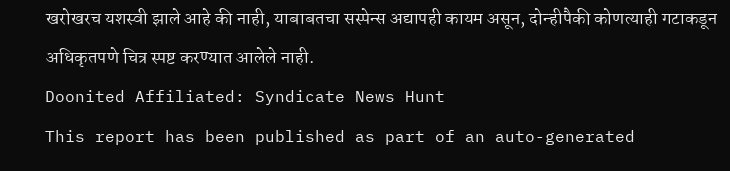खरोखरच यशस्वी झाले आहे की नाही, याबाबतचा सस्पेन्स अद्यापही कायम असून, दोन्हीपैकी कोणत्याही गटाकडून अधिकृतपणे चित्र स्पष्ट करण्यात आलेले नाही.
Doonited Affiliated: Syndicate News Hunt
This report has been published as part of an auto-generated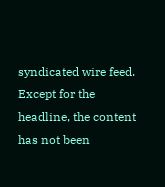syndicated wire feed. Except for the headline, the content has not been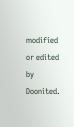modified or edited by Doonited.